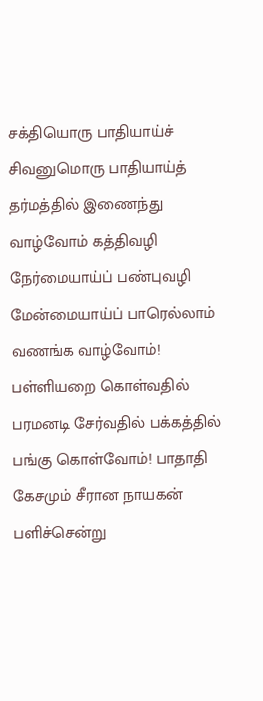சக்தியொரு பாதியாய்ச் சிவனுமொரு பாதியாய்த் தர்மத்தில் இணைந்து வாழ்வோம் கத்திவழி நேர்மையாய்ப் பண்புவழி மேன்மையாய்ப் பாரெல்லாம் வணங்க வாழ்வோம்! பள்ளியறை கொள்வதில் பரமனடி சேர்வதில் பக்கத்தில் பங்கு கொள்வோம்! பாதாதி கேசமும் சீரான நாயகன் பளிச்சென்று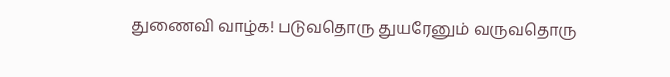துணைவி வாழ்க! படுவதொரு துயரேனும் வருவதொரு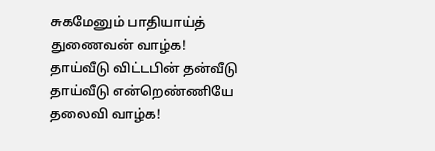சுகமேனும் பாதியாய்த் துணைவன் வாழ்க! தாய்வீடு விட்டபின் தன்வீடு தாய்வீடு என்றெண்ணியே தலைவி வாழ்க!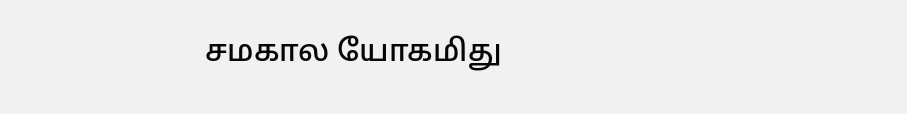சமகால யோகமிது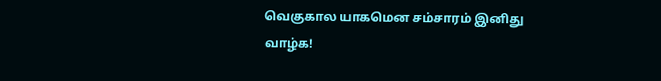வெகுகால யாகமென சம்சாரம் இனிது வாழ்க!